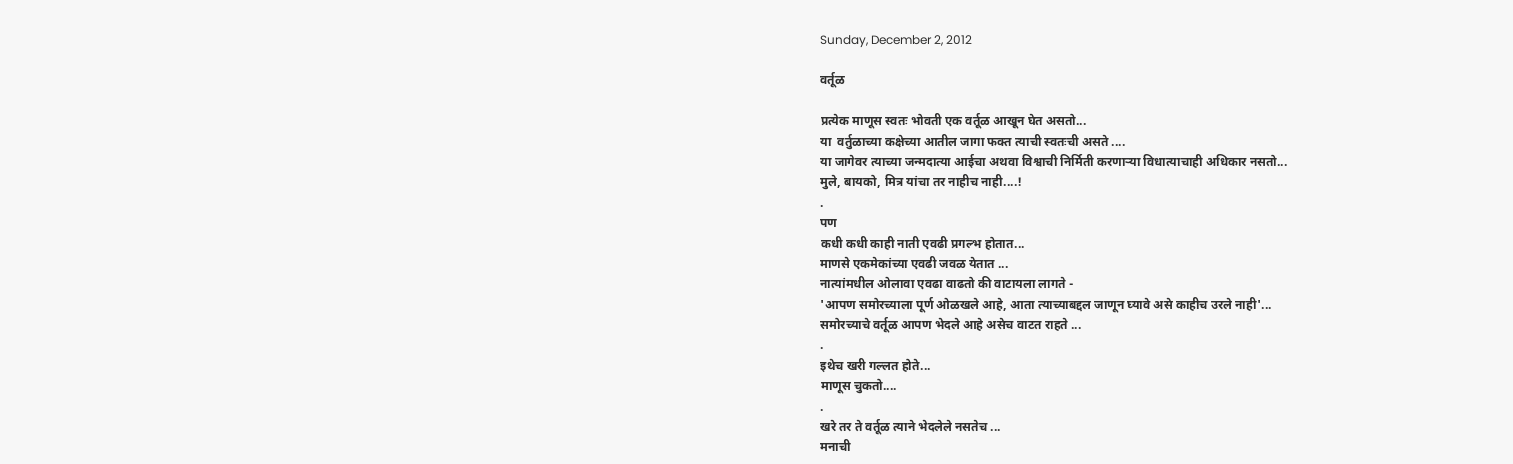Sunday, December 2, 2012

वर्तूळ

प्रत्येक माणूस स्वतः भोवती एक वर्तूळ आखून घेत असतो...
या  वर्तुळाच्या कक्षेच्या आतील जागा फक्त त्याची स्वतःची असते ....
या जागेवर त्याच्या जन्मदात्या आईचा अथवा विश्वाची निर्मिती करणाऱ्या विधात्याचाही अधिकार नसतो...
मुले, बायको, मित्र यांचा तर नाहीच नाही....!
.
पण
कधी कधी काही नाती एवढी प्रगल्भ होतात...
माणसे एकमेकांच्या एवढी जवळ येतात ...
नात्यांमधील ओलावा एवढा वाढतो की वाटायला लागते -
'आपण समोरच्याला पूर्ण ओळखले आहे, आता त्याच्याबद्दल जाणून घ्यावे असे काहीच उरले नाही'...
समोरच्याचे वर्तूळ आपण भेदले आहे असेच वाटत राहते ...
.
इथेच खरी गल्लत होते...
माणूस चुकतो....
.
खरे तर ते वर्तूळ त्याने भेदलेले नसतेच ...
मनाची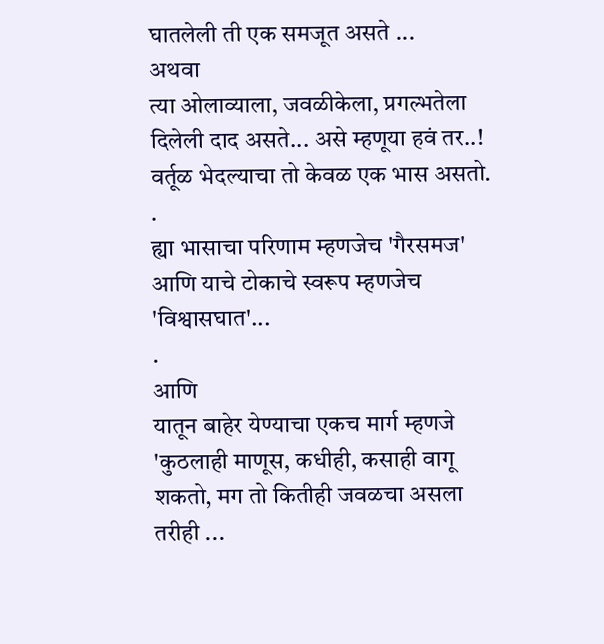घातलेली ती एक समजूत असते ...
अथवा
त्या ओलाव्याला, जवळीकेला, प्रगल्भतेला दिलेली दाद असते... असे म्हणूया हवं तर..!
वर्तूळ भेदल्याचा तो केवळ एक भास असतो.
.
ह्या भासाचा परिणाम म्हणजेच 'गैरसमज'
आणि याचे टोकाचे स्वरूप म्हणजेच 'विश्वासघात'...
.
आणि
यातून बाहेर येण्याचा एकच मार्ग म्हणजे
'कुठलाही माणूस, कधीही, कसाही वागू शकतो, मग तो कितीही जवळचा असला तरीही ...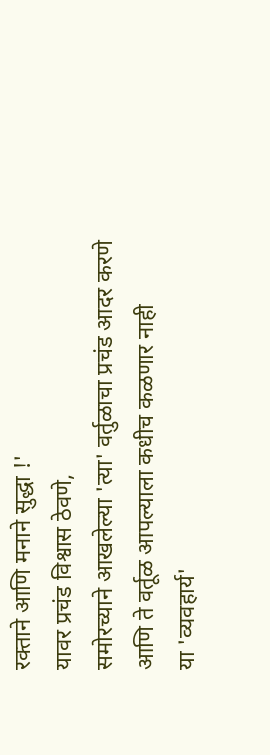रक्ताने आणि मनाने सुद्धा !'
यावर प्रचंड विश्वास ठेवणे,
समोरच्याने आखलेल्या 'त्या' वर्तुळाचा प्रचंड आदर करणे
आणि ते वर्तूळ आपल्याला कधीच कळणार नाही
या 'व्यवहार्य'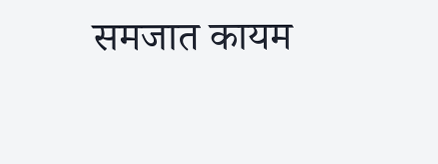समजात कायम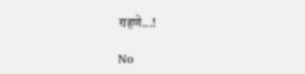राहणे...!

No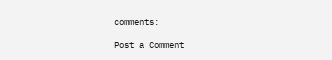comments:

Post a Comment